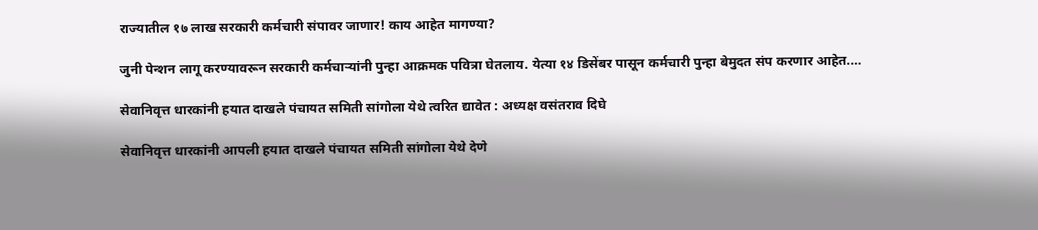राज्यातील १७ लाख सरकारी कर्मचारी संपावर जाणार! काय आहेत मागण्या?

जुनी पेन्शन लागू करण्यावरून सरकारी कर्मचाऱ्यांनी पुन्हा आक्रमक पवित्रा घेतलाय. येत्या १४ डिसेंबर पासून कर्मचारी पुन्हा बेमुदत संप करणार आहेत.…

सेवानिवृत्त धारकांनी हयात दाखले पंचायत समिती सांगोला येथे त्वरित द्यावेत : अध्यक्ष वसंतराव दिघे

सेवानिवृत्त धारकांनी आपली हयात दाखले पंचायत समिती सांगोला येथे देणे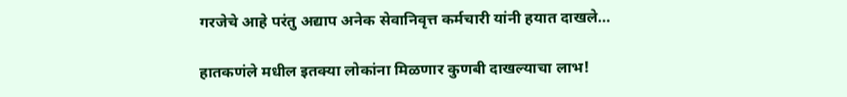गरजेचे आहे परंतु अद्याप अनेक सेवानिवृत्त कर्मचारी यांनी हयात दाखले…

हातकणंले मधील इतक्या लोकांना मिळणार कुणबी दाखल्याचा लाभ!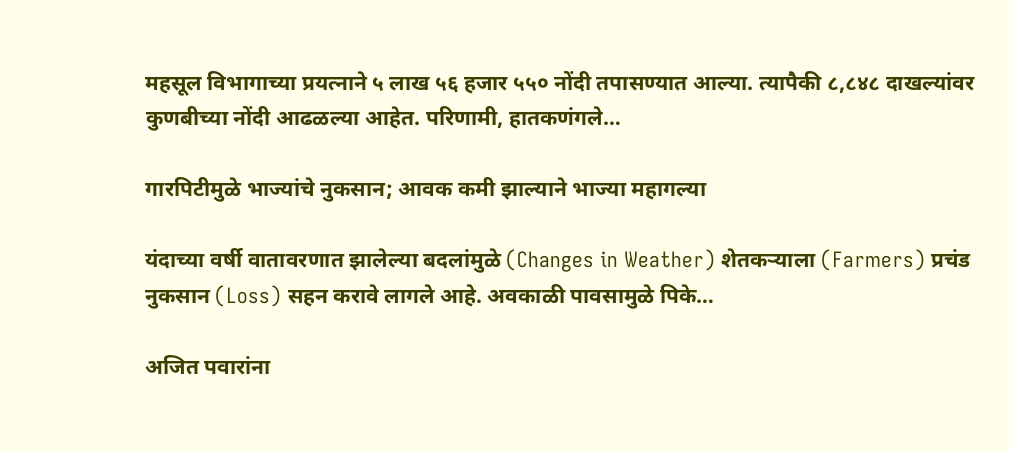महसूल विभागाच्या प्रयत्नाने ५ लाख ५६ हजार ५५० नोंदी तपासण्यात आल्या. त्यापैकी ८,८४८ दाखल्यांवर कुणबीच्या नोंदी आढळल्या आहेत. परिणामी, हातकणंगले…

गारपिटीमुळे भाज्यांचे नुकसान; आवक कमी झाल्याने भाज्या महागल्या

यंदाच्या वर्षी वातावरणात झालेल्या बदलांमुळे (Changes in Weather) शेतकर्‍याला (Farmers) प्रचंड नुकसान (Loss) सहन करावे लागले आहे. अवकाळी पावसामुळे पिके…

अजित पवारांना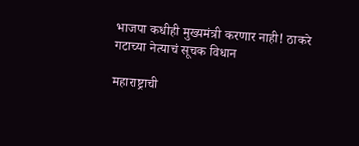भाजपा कधीही मुख्यमंत्री करणार नाही! ठाकरे गटाच्या नेत्याचं सूचक विधान

महाराष्ट्राची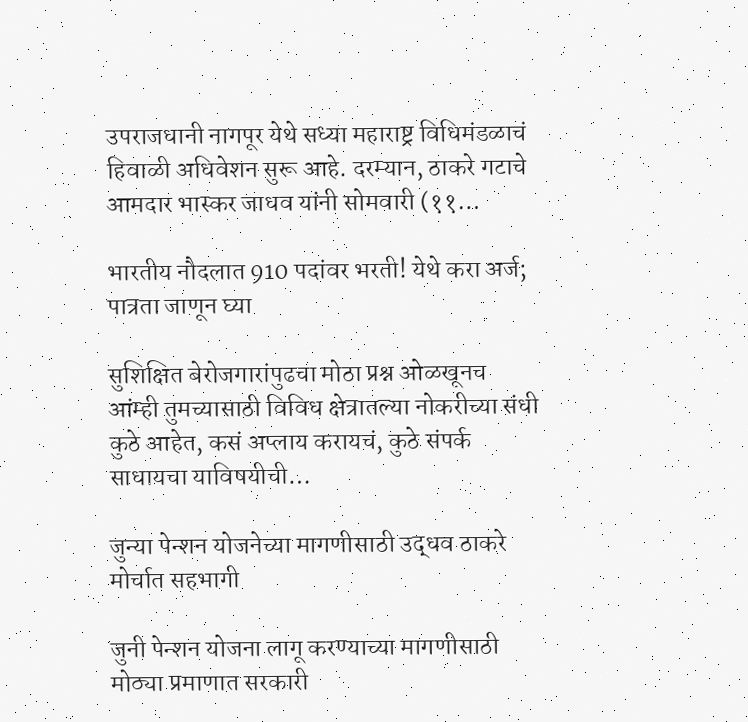उपराजधानी नागपूर येथे सध्या महाराष्ट्र विधिमंडळाचं हिवाळी अधिवेशन सुरू आहे. दरम्यान, ठाकरे गटाचे आमदार भास्कर जाधव यांनी सोमवारी (११…

भारतीय नौदलात 910 पदांवर भरती! येथे करा अर्ज; पात्रता जाणून घ्या

सुशिक्षित बेरोजगारांपुढचा मोठा प्रश्न ओळखूनच आंम्ही तुमच्यासाठी विविध क्षेत्रातल्या नोकरीच्या संधी कुठे आहेत, कसं अप्लाय करायचं, कुठे संपर्क साधायचा याविषयीची…

जुन्या पेन्शन योजनेच्या मागणीसाठी उद्धव ठाकरे मोर्चात सहभागी

जुनी पेन्शन योजना लागू करण्याच्या मागणीसाठी मोठ्या प्रमाणात सरकारी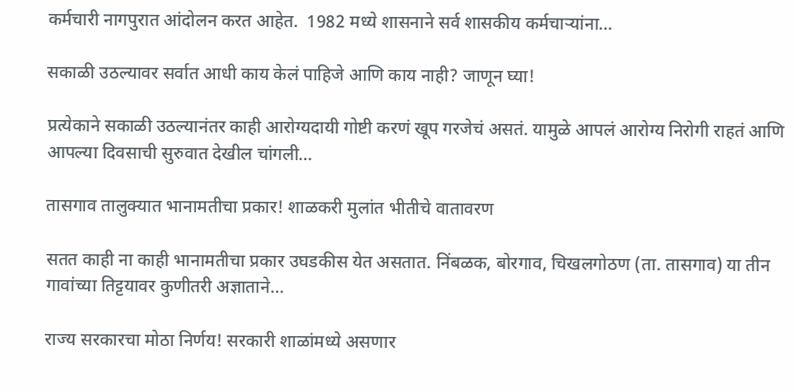कर्मचारी नागपुरात आंदोलन करत आहेत.  1982 मध्ये शासनाने सर्व शासकीय कर्मचाऱ्यांना…

सकाळी उठल्यावर सर्वात आधी काय केलं पाहिजे आणि काय नाही? जाणून घ्या!

प्रत्येकाने सकाळी उठल्यानंतर काही आरोग्यदायी गोष्टी करणं खूप गरजेचं असतं. यामुळे आपलं आरोग्य निरोगी राहतं आणि आपल्या दिवसाची सुरुवात देखील चांगली…

तासगाव तालुक्यात भानामतीचा प्रकार! शाळकरी मुलांत भीतीचे वातावरण

सतत काही ना काही भानामतीचा प्रकार उघडकीस येत असतात. निंबळक, बोरगाव, चिखलगोठण (ता. तासगाव) या तीन गावांच्या तिट्टयावर कुणीतरी अज्ञाताने…

राज्य सरकारचा मोठा निर्णय! सरकारी शाळांमध्ये असणार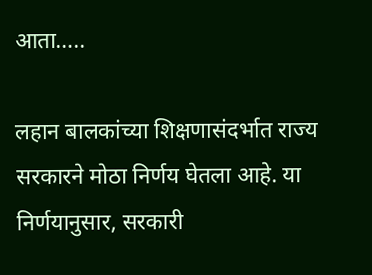आता…..

लहान बालकांच्या शिक्षणासंदर्भात राज्य सरकारने मोठा निर्णय घेतला आहे. या निर्णयानुसार, सरकारी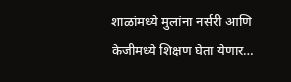शाळांमध्ये मुलांना नर्सरी आणि केजीमध्ये शिक्षण घेता येणार…